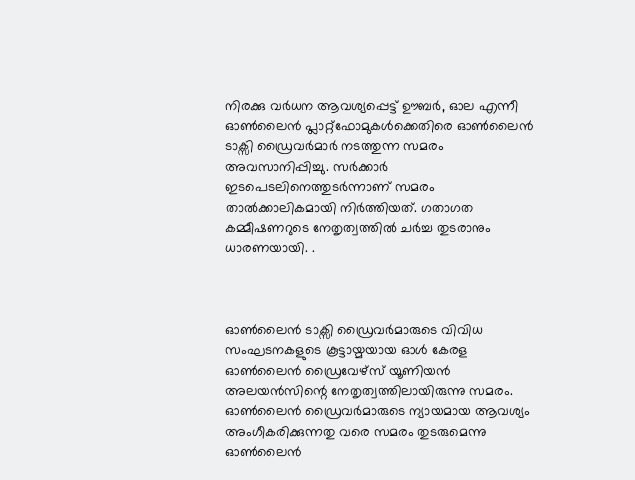നിരക്കു വർധന ആവശ്യപ്പെട്ട് ഊബർ, ഓല എന്നീ ഓൺലൈൻ പ്ലാറ്റ്‌ഫോമുകൾക്കെതിരെ ഓൺലൈൻ ടാക്സി ഡ്രൈവർമാർ നടത്തുന്ന സമരം അവസാനിപ്പിച്ചു. സര്‍ക്കാര്‍ ഇടപെടലിനെത്തുടര്‍ന്നാണ് സമരം താല്‍ക്കാലികമായി നിര്‍ത്തിയത്. ഗതാഗത കമ്മീഷണറുടെ നേതൃത്വത്തില്‍ ചര്‍ച്ച തുടരാനും ധാരണയായി. .



ഓൺലൈൻ ടാക്സി ‍ഡ്രൈവർമാരുടെ വിവിധ സംഘടനകളുടെ കൂട്ടായ്മയായ ഓൾ കേരള ഓൺലൈൻ ഡ്രൈവേഴ്സ് യൂണിയൻ അലയൻസിന്റെ നേതൃത്വത്തിലായിരുന്നു സമരം. ഓൺലൈൻ ഡ്രൈവർമാരുടെ ന്യായമായ ആവശ്യം അംഗീകരിക്കുന്നതു വരെ സമരം തുടരുമെന്നു ഓൺലൈൻ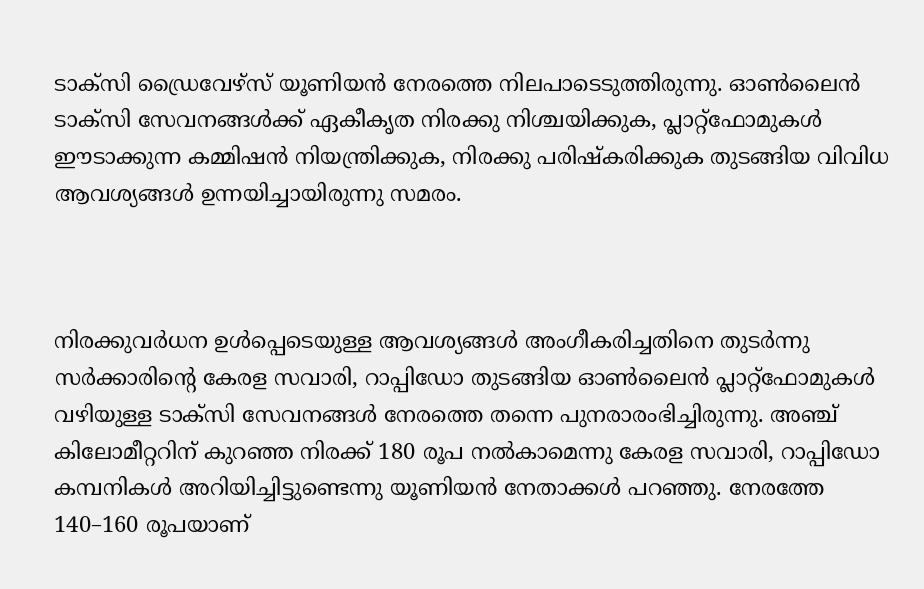ടാക്സി ഡ്രൈവേഴ്സ് യൂണിയൻ നേരത്തെ നിലപാടെടുത്തിരുന്നു. ഓൺലൈൻ ടാക്സി സേവനങ്ങൾക്ക് ഏകീകൃത നിരക്കു നിശ്ചയിക്കുക, പ്ലാറ്റ്ഫോമുകൾ ഈടാക്കുന്ന കമ്മിഷൻ നിയന്ത്രിക്കുക, നിരക്കു പരിഷ്കരിക്കുക തുടങ്ങിയ വിവിധ ആവശ്യങ്ങൾ ഉന്നയിച്ചായിരുന്നു സമരം.



നിരക്കുവർധന ഉൾപ്പെടെയുള്ള ആവശ്യങ്ങൾ അംഗീകരിച്ചതിനെ തുടർന്നു സർക്കാരിന്റെ കേരള സവാരി, റാപ്പിഡോ തുടങ്ങിയ ഓൺലൈൻ പ്ലാറ്റ്ഫോമുകൾ വഴിയുള്ള ടാക്സി സേവനങ്ങൾ നേരത്തെ തന്നെ പുനരാരംഭിച്ചിരുന്നു. അഞ്ച് കിലോമീറ്ററിന് കുറഞ്ഞ നിരക്ക് 180 രൂപ നൽ‍കാമെന്നു കേരള സവാരി, റാപ്പിഡോ കമ്പനികൾ അറിയിച്ചിട്ടുണ്ടെന്നു യൂണിയൻ നേതാക്കൾ പറഞ്ഞു. നേരത്തേ 140–160 രൂപയാണ്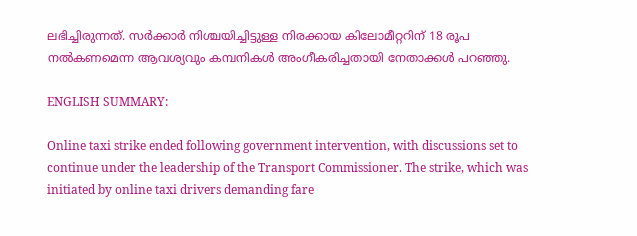ലഭിച്ചിരുന്നത്. സർക്കാർ നിശ്ചയിച്ചിട്ടുള്ള നിരക്കായ കിലോമീറ്ററിന് 18 രൂപ നൽകണമെന്ന ആവശ്യവും കമ്പനികൾ അംഗീകരിച്ചതായി നേതാക്കൾ പറഞ്ഞു.

ENGLISH SUMMARY:

Online taxi strike ended following government intervention, with discussions set to continue under the leadership of the Transport Commissioner. The strike, which was initiated by online taxi drivers demanding fare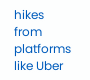hikes from platforms like Uber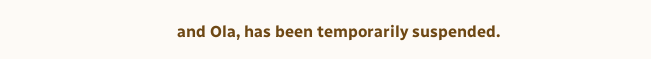and Ola, has been temporarily suspended.